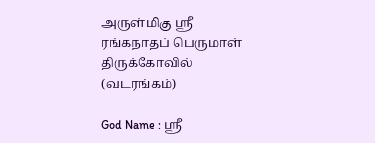அருள்மிகு ஸ்ரீ ரங்கநாதப் பெருமாள் திருக்கோவில் (வடரங்கம்)

God Name : ஸ்ரீ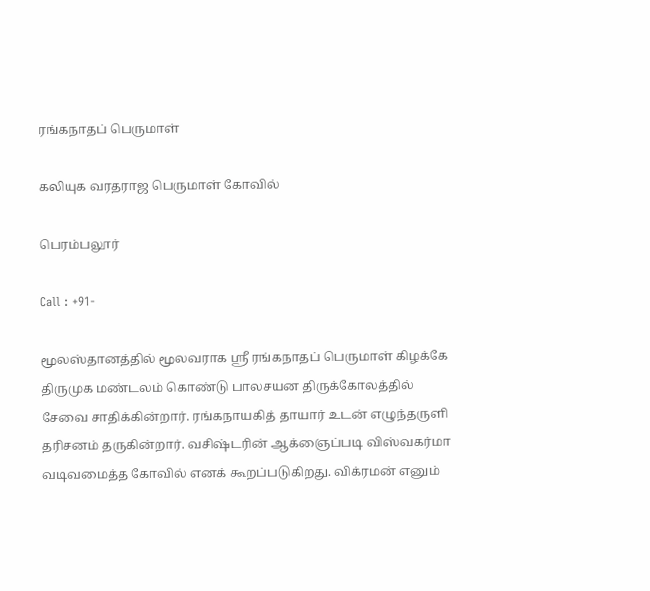ரங்கநாதப் பெருமாள்

கலியுக வரதராஜ பெருமாள் கோவில்

பெரம்பலூர்

Call : +91-

மூலஸ்தானத்தில் மூலவராக ஸ்ரீ ரங்கநாதப் பெருமாள் கிழக்கே திருமுக மண்டலம் கொண்டு பாலசயன திருக்கோலத்தில் சேவை சாதிக்கின்றார். ரங்கநாயகித் தாயார் உடன் எழுந்தருளி தரிசனம் தருகின்றார். வசிஷ்டரின் ஆக்ஞைப்படி விஸ்வகர்மா வடிவமைத்த கோவில் எனக் கூறப்படுகிறது. விக்ரமன் எனும்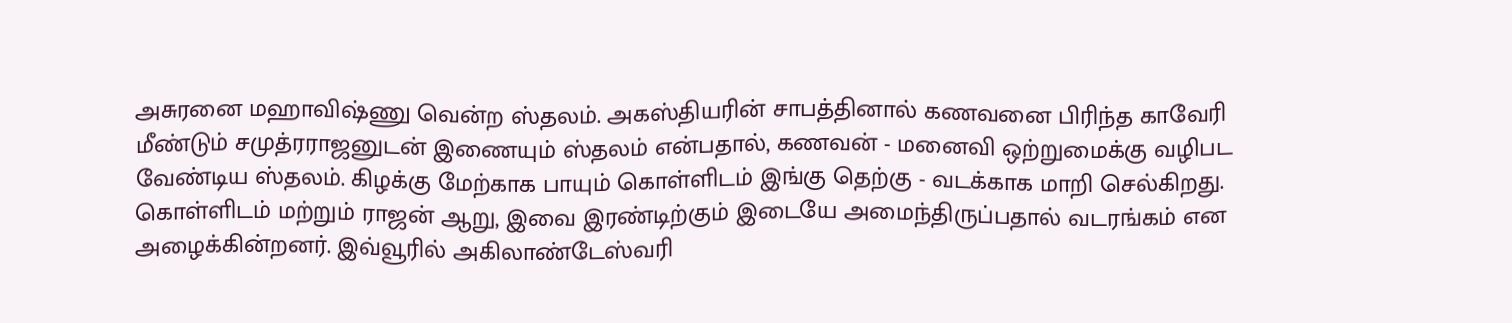அசுரனை மஹாவிஷ்ணு வென்ற ஸ்தலம். அகஸ்தியரின் சாபத்தினால் கணவனை பிரிந்த காவேரி மீண்டும் சமுத்ரராஜனுடன் இணையும் ஸ்தலம் என்பதால், கணவன் - மனைவி ஒற்றுமைக்கு வழிபட வேண்டிய ஸ்தலம். கிழக்கு மேற்காக பாயும் கொள்ளிடம் இங்கு தெற்கு - வடக்காக மாறி செல்கிறது. கொள்ளிடம் மற்றும் ராஜன் ஆறு, இவை இரண்டிற்கும் இடையே அமைந்திருப்பதால் வடரங்கம் என அழைக்கின்றனர். இவ்வூரில் அகிலாண்டேஸ்வரி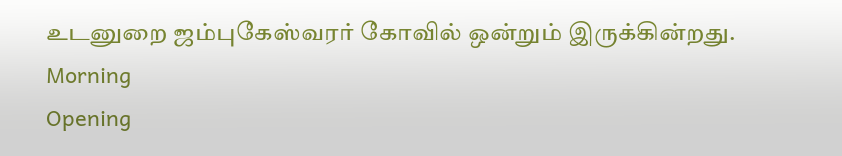உடனுறை ஜம்புகேஸ்வரர் கோவில் ஒன்றும் இருக்கின்றது.
Morning
Opening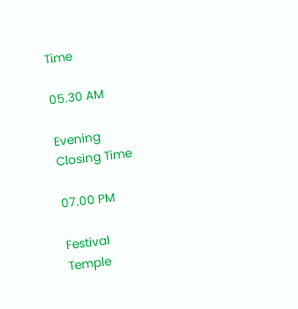Time

05.30 AM

Evening
Closing Time

07.00 PM

Festival
Temple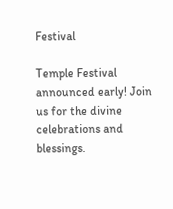Festival

Temple Festival announced early! Join us for the divine celebrations and blessings.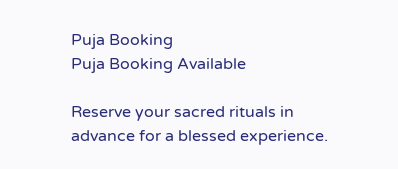Puja Booking
Puja Booking Available

Reserve your sacred rituals in advance for a blessed experience.